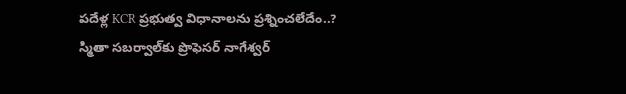పదేళ్ల KCR ప్రభుత్వ విధానాలను ప్రశ్నించలేదేం..? స్మితా సబర్వాల్‌కు ప్రొఫెసర్ నాగేశ్వర్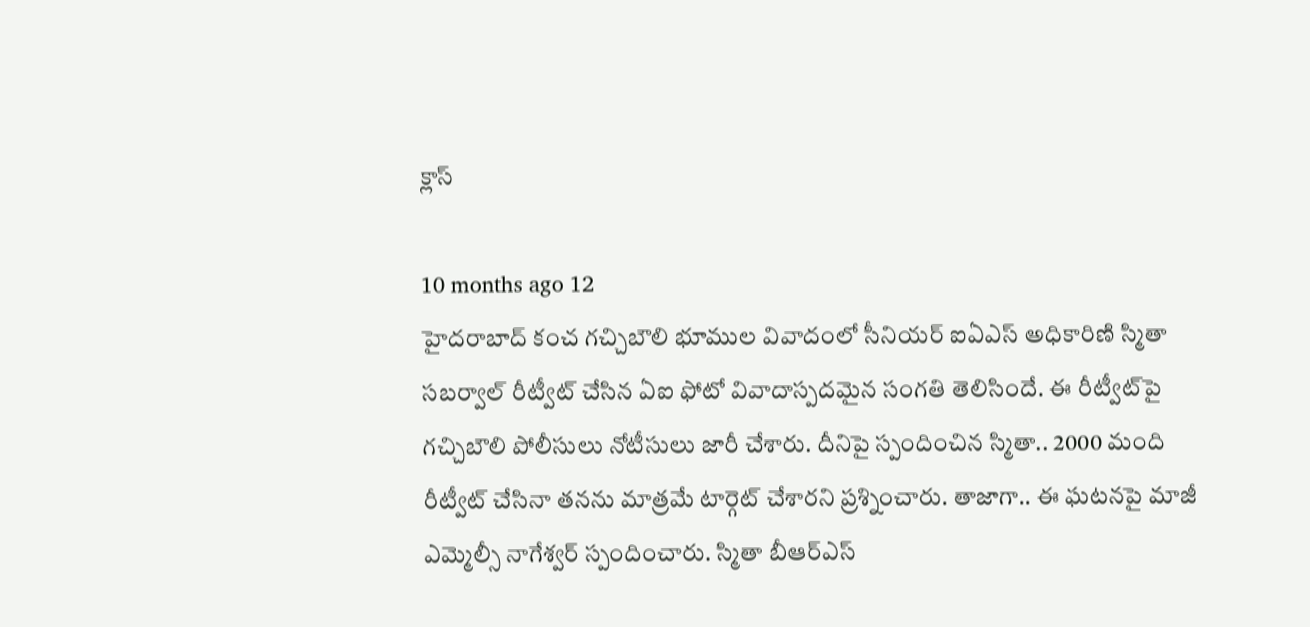క్లాస్

10 months ago 12
హైదరాబాద్ కంచ గచ్చిబౌలి భూముల వివాదంలో సీనియర్ ఐఏఎస్ అధికారిణి స్మితా సబర్వాల్ రీట్వీట్ చేసిన ఏఐ ఫోటో వివాదాస్పదమైన సంగతి తెలిసిందే. ఈ రీట్వీట్‌పై గచ్చిబౌలి పోలీసులు నోటీసులు జారీ చేశారు. దీనిపై స్పందించిన స్మితా.. 2000 మంది రీట్వీట్ చేసినా తనను మాత్రమే టార్గెట్ చేశారని ప్రశ్నించారు. తాజాగా.. ఈ ఘటనపై మాజీ ఎమ్మెల్సీ నాగేశ్వర్ స్పందించారు. స్మితా బీఆర్ఎస్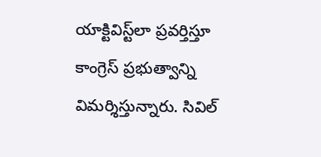యాక్టివిస్ట్‌లా ప్రవర్తిస్తూ కాంగ్రెస్ ప్రభుత్వాన్ని విమర్శిస్తున్నారు. సివిల్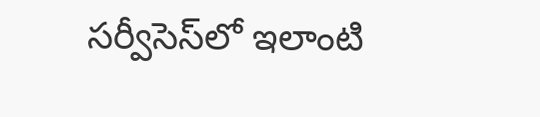సర్వీసెస్‌లో ఇలాంటి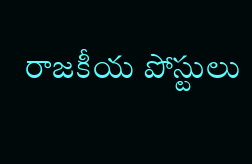రాజకీయ పోస్టులు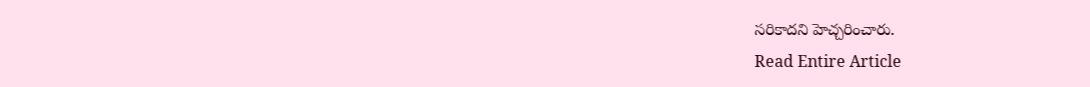సరికాదని హెచ్చరించారు.
Read Entire Article